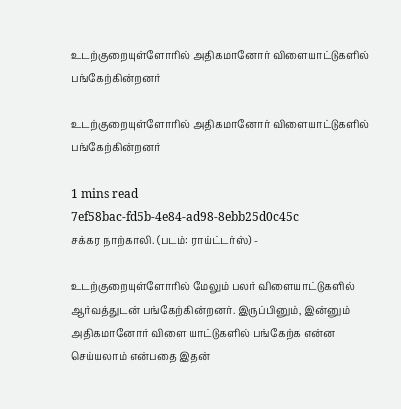உடற்குறையுள்ளோரில் அதிகமானோர் விளையாட்டுகளில் பங்கேற்கின்றனர்

உடற்குறையுள்ளோரில் அதிகமானோர் விளையாட்டுகளில் பங்கேற்கின்றனர்

1 mins read
7ef58bac-fd5b-4e84-ad98-8ebb25d0c45c
சக்கர நாற்காலி. (படம்: ராய்ட்டர்ஸ்) -

உடற்குறையுள்ளோரில் மேலும் பலர் விளையாட்டுகளில் ஆர்வத்துடன் பங்கேற்கின்றனர். இருப்பினும், இன்னும் அதிகமானோர் விளை யாட்டுகளில் பங்கேற்க என்ன செய்யலாம் என்பதை இதன்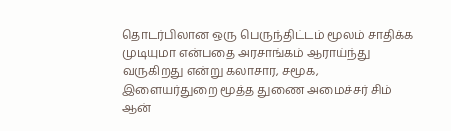தொடர்பிலான ஒரு பெருந்திட்டம் மூலம் சாதிக்க முடியுமா என்பதை அரசாங்கம் ஆராய்ந்து வருகிறது என்று கலாசார, சமூக, இளையர்துறை மூத்த துணை அமைச்சர் சிம் ஆன்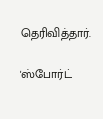தெரிவித்தார்.

'ஸ்போர்ட்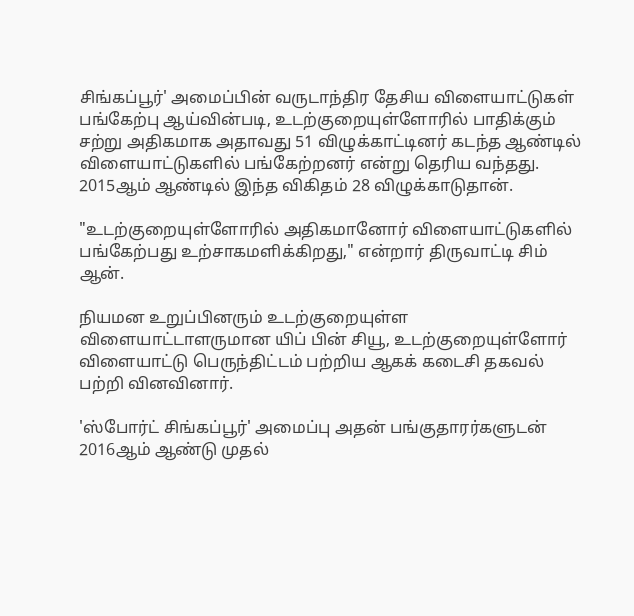சிங்கப்பூர்' அமைப்பின் வருடாந்திர தேசிய விளையாட்டுகள் பங்கேற்பு ஆய்வின்படி, உடற்குறையுள்ளோரில் பாதிக்கும் சற்று அதிகமாக அதாவது 51 விழுக்காட்டினர் கடந்த ஆண்டில் விளையாட்டுகளில் பங்கேற்றனர் என்று தெரிய வந்தது. 2015ஆம் ஆண்டில் இந்த விகிதம் 28 விழுக்காடுதான்.

"உடற்குறையுள்ளோரில் அதிகமானோர் விளையாட்டுகளில் பங்கேற்பது உற்சாகமளிக்கிறது," என்றார் திருவாட்டி சிம் ஆன்.

நியமன உறுப்பினரும் உடற்குறையுள்ள விளையாட்டாளருமான யிப் பின் சியூ, உடற்குறையுள்ளோர் விளையாட்டு பெருந்திட்டம் பற்றிய ஆகக் கடைசி தகவல் பற்றி வினவினார்.

'ஸ்போர்ட் சிங்கப்பூர்' அமைப்பு அதன் பங்குதாரர்களுடன் 2016ஆம் ஆண்டு முதல்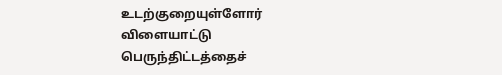உடற்குறையுள்ளோர் விளையாட்டு பெருந்திட்டத்தைச்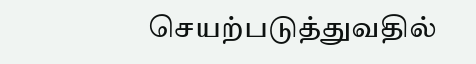செயற்படுத்துவதில்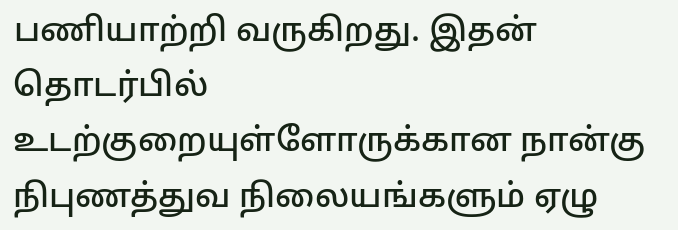பணியாற்றி வருகிறது. இதன் தொடர்பில் உடற்குறையுள்ளோருக்கான நான்கு நிபுணத்துவ நிலையங்களும் ஏழு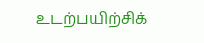உடற்பயிற்சிக்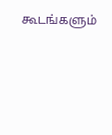கூடங்களும்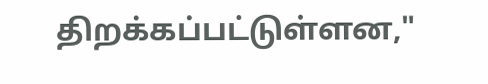திறக்கப்பட்டுள்ளன,"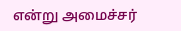என்று அமைச்சர்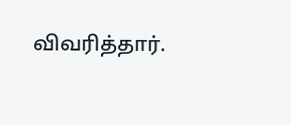விவரித்தார்.